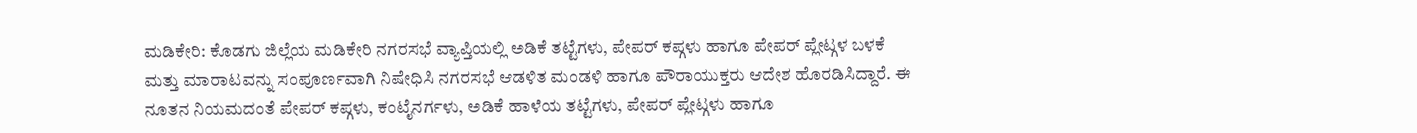ಮಡಿಕೇರಿ: ಕೊಡಗು ಜಿಲ್ಲೆಯ ಮಡಿಕೇರಿ ನಗರಸಭೆ ವ್ಯಾಪ್ತಿಯಲ್ಲಿ ಅಡಿಕೆ ತಟ್ಟೆಗಳು, ಪೇಪರ್ ಕಪ್ಗಳು ಹಾಗೂ ಪೇಪರ್ ಪ್ಲೇಟ್ಗಳ ಬಳಕೆ ಮತ್ತು ಮಾರಾಟವನ್ನು ಸಂಪೂರ್ಣವಾಗಿ ನಿಷೇಧಿಸಿ ನಗರಸಭೆ ಆಡಳಿತ ಮಂಡಳಿ ಹಾಗೂ ಪೌರಾಯುಕ್ತರು ಆದೇಶ ಹೊರಡಿಸಿದ್ದಾರೆ. ಈ ನೂತನ ನಿಯಮದಂತೆ ಪೇಪರ್ ಕಪ್ಗಳು, ಕಂಟೈನರ್ಗಳು, ಅಡಿಕೆ ಹಾಳೆಯ ತಟ್ಟೆಗಳು, ಪೇಪರ್ ಪ್ಲೇಟ್ಗಳು ಹಾಗೂ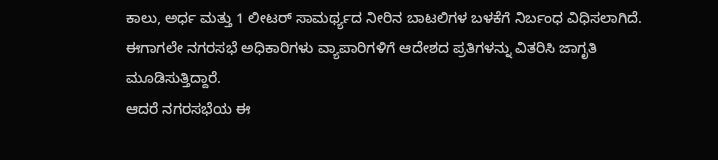ಕಾಲು, ಅರ್ಧ ಮತ್ತು 1 ಲೀಟರ್ ಸಾಮರ್ಥ್ಯದ ನೀರಿನ ಬಾಟಲಿಗಳ ಬಳಕೆಗೆ ನಿರ್ಬಂಧ ವಿಧಿಸಲಾಗಿದೆ. ಈಗಾಗಲೇ ನಗರಸಭೆ ಅಧಿಕಾರಿಗಳು ವ್ಯಾಪಾರಿಗಳಿಗೆ ಆದೇಶದ ಪ್ರತಿಗಳನ್ನು ವಿತರಿಸಿ ಜಾಗೃತಿ ಮೂಡಿಸುತ್ತಿದ್ದಾರೆ.
ಆದರೆ ನಗರಸಭೆಯ ಈ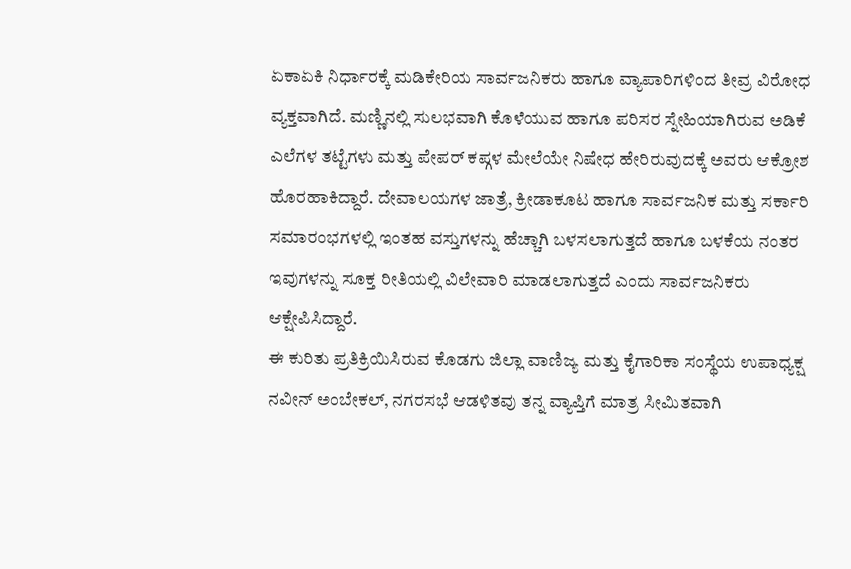ಏಕಾಏಕಿ ನಿರ್ಧಾರಕ್ಕೆ ಮಡಿಕೇರಿಯ ಸಾರ್ವಜನಿಕರು ಹಾಗೂ ವ್ಯಾಪಾರಿಗಳಿಂದ ತೀವ್ರ ವಿರೋಧ ವ್ಯಕ್ತವಾಗಿದೆ. ಮಣ್ಣಿನಲ್ಲಿ ಸುಲಭವಾಗಿ ಕೊಳೆಯುವ ಹಾಗೂ ಪರಿಸರ ಸ್ನೇಹಿಯಾಗಿರುವ ಅಡಿಕೆ ಎಲೆಗಳ ತಟ್ಟೆಗಳು ಮತ್ತು ಪೇಪರ್ ಕಪ್ಗಳ ಮೇಲೆಯೇ ನಿಷೇಧ ಹೇರಿರುವುದಕ್ಕೆ ಅವರು ಆಕ್ರೋಶ ಹೊರಹಾಕಿದ್ದಾರೆ. ದೇವಾಲಯಗಳ ಜಾತ್ರೆ, ಕ್ರೀಡಾಕೂಟ ಹಾಗೂ ಸಾರ್ವಜನಿಕ ಮತ್ತು ಸರ್ಕಾರಿ ಸಮಾರಂಭಗಳಲ್ಲಿ ಇಂತಹ ವಸ್ತುಗಳನ್ನು ಹೆಚ್ಚಾಗಿ ಬಳಸಲಾಗುತ್ತದೆ ಹಾಗೂ ಬಳಕೆಯ ನಂತರ ಇವುಗಳನ್ನು ಸೂಕ್ತ ರೀತಿಯಲ್ಲಿ ವಿಲೇವಾರಿ ಮಾಡಲಾಗುತ್ತದೆ ಎಂದು ಸಾರ್ವಜನಿಕರು ಆಕ್ಷೇಪಿಸಿದ್ದಾರೆ.
ಈ ಕುರಿತು ಪ್ರತಿಕ್ರಿಯಿಸಿರುವ ಕೊಡಗು ಜಿಲ್ಲಾ ವಾಣಿಜ್ಯ ಮತ್ತು ಕೈಗಾರಿಕಾ ಸಂಸ್ಥೆಯ ಉಪಾಧ್ಯಕ್ಷ ನವೀನ್ ಅಂಬೇಕಲ್, ನಗರಸಭೆ ಆಡಳಿತವು ತನ್ನ ವ್ಯಾಪ್ತಿಗೆ ಮಾತ್ರ ಸೀಮಿತವಾಗಿ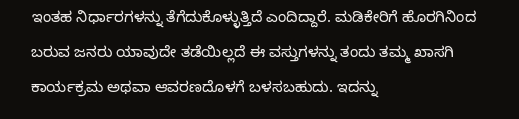ಇಂತಹ ನಿರ್ಧಾರಗಳನ್ನು ತೆಗೆದುಕೊಳ್ಳುತ್ತಿದೆ ಎಂದಿದ್ದಾರೆ. ಮಡಿಕೇರಿಗೆ ಹೊರಗಿನಿಂದ ಬರುವ ಜನರು ಯಾವುದೇ ತಡೆಯಿಲ್ಲದೆ ಈ ವಸ್ತುಗಳನ್ನು ತಂದು ತಮ್ಮ ಖಾಸಗಿ ಕಾರ್ಯಕ್ರಮ ಅಥವಾ ಆವರಣದೊಳಗೆ ಬಳಸಬಹುದು. ಇದನ್ನು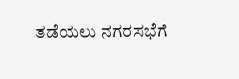ತಡೆಯಲು ನಗರಸಭೆಗೆ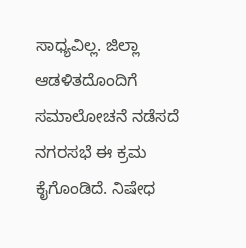ಸಾಧ್ಯವಿಲ್ಲ. ಜಿಲ್ಲಾ ಆಡಳಿತದೊಂದಿಗೆ ಸಮಾಲೋಚನೆ ನಡೆಸದೆ ನಗರಸಭೆ ಈ ಕ್ರಮ ಕೈಗೊಂಡಿದೆ. ನಿಷೇಧ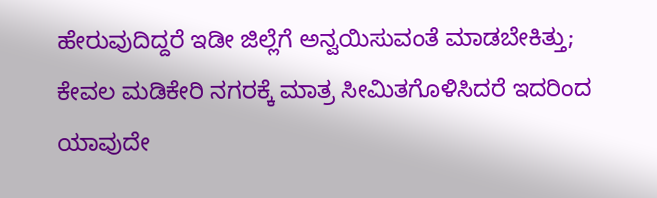ಹೇರುವುದಿದ್ದರೆ ಇಡೀ ಜಿಲ್ಲೆಗೆ ಅನ್ವಯಿಸುವಂತೆ ಮಾಡಬೇಕಿತ್ತು; ಕೇವಲ ಮಡಿಕೇರಿ ನಗರಕ್ಕೆ ಮಾತ್ರ ಸೀಮಿತಗೊಳಿಸಿದರೆ ಇದರಿಂದ ಯಾವುದೇ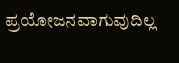ಪ್ರಯೋಜನವಾಗುವುದಿಲ್ಲ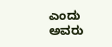ಎಂದು ಅವರು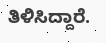ತಿಳಿಸಿದ್ದಾರೆ.